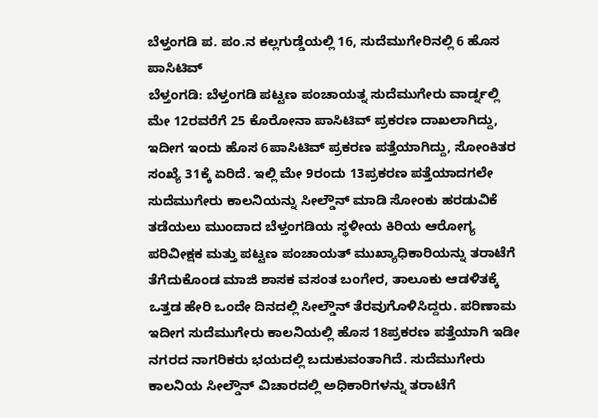ಬೆಳ್ತಂಗಡಿ ಪ. ಪಂ.ನ ಕಲ್ಲಗುಡ್ಡೆಯಲ್ಲಿ 16, ಸುದೆಮುಗೇರಿನಲ್ಲಿ 6 ಹೊಸ ಪಾಸಿಟಿವ್
ಬೆಳ್ತಂಗಡಿ: ಬೆಳ್ತಂಗಡಿ ಪಟ್ಟಣ ಪಂಚಾಯತ್ನ ಸುದೆಮುಗೇರು ವಾರ್ಡ್ನಲ್ಲಿ ಮೇ 12ರವರೆಗೆ 25 ಕೊರೋನಾ ಪಾಸಿಟಿವ್ ಪ್ರಕರಣ ದಾಖಲಾಗಿದ್ದು, ಇದೀಗ ಇಂದು ಹೊಸ 6ಪಾಸಿಟಿವ್ ಪ್ರಕರಣ ಪತ್ತೆಯಾಗಿದ್ದು, ಸೋಂಕಿತರ ಸಂಖ್ಯೆ 31ಕ್ಕೆ ಏರಿದೆ. ಇಲ್ಲಿ ಮೇ 9ರಂದು 13ಪ್ರಕರಣ ಪತ್ತೆಯಾದಗಲೇ ಸುದೆಮುಗೇರು ಕಾಲನಿಯನ್ನು ಸೀಲ್ಡೌನ್ ಮಾಡಿ ಸೋಂಕು ಹರಡುವಿಕೆ ತಡೆಯಲು ಮುಂದಾದ ಬೆಳ್ತಂಗಡಿಯ ಸ್ಥಳೀಯ ಕಿರಿಯ ಆರೋಗ್ಯ ಪರಿವೀಕ್ಷಕ ಮತ್ತು ಪಟ್ಟಣ ಪಂಚಾಯತ್ ಮುಖ್ಯಾಧಿಕಾರಿಯನ್ನು ತರಾಟೆಗೆ ತೆಗೆದುಕೊಂಡ ಮಾಜಿ ಶಾಸಕ ವಸಂತ ಬಂಗೇರ, ತಾಲೂಕು ಆಡಳಿತಕ್ಕೆ ಒತ್ತಡ ಹೇರಿ ಒಂದೇ ದಿನದಲ್ಲಿ ಸೀಲ್ಡೌನ್ ತೆರವುಗೊಳಿಸಿದ್ದರು. ಪರಿಣಾಮ ಇದೀಗ ಸುದೆಮುಗೇರು ಕಾಲನಿಯಲ್ಲಿ ಹೊಸ 18ಪ್ರಕರಣ ಪತ್ತೆಯಾಗಿ ಇಡೀ ನಗರದ ನಾಗರಿಕರು ಭಯದಲ್ಲಿ ಬದುಕುವಂತಾಗಿದೆ. ಸುದೆಮುಗೇರು ಕಾಲನಿಯ ಸೀಲ್ಡೌನ್ ವಿಚಾರದಲ್ಲಿ ಅಧಿಕಾರಿಗಳನ್ನು ತರಾಟೆಗೆ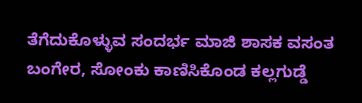ತೆಗೆದುಕೊಳ್ಳುವ ಸಂದರ್ಭ ಮಾಜಿ ಶಾಸಕ ವಸಂತ ಬಂಗೇರ, ಸೋಂಕು ಕಾಣಿಸಿಕೊಂಡ ಕಲ್ಲಗುಡ್ಡೆ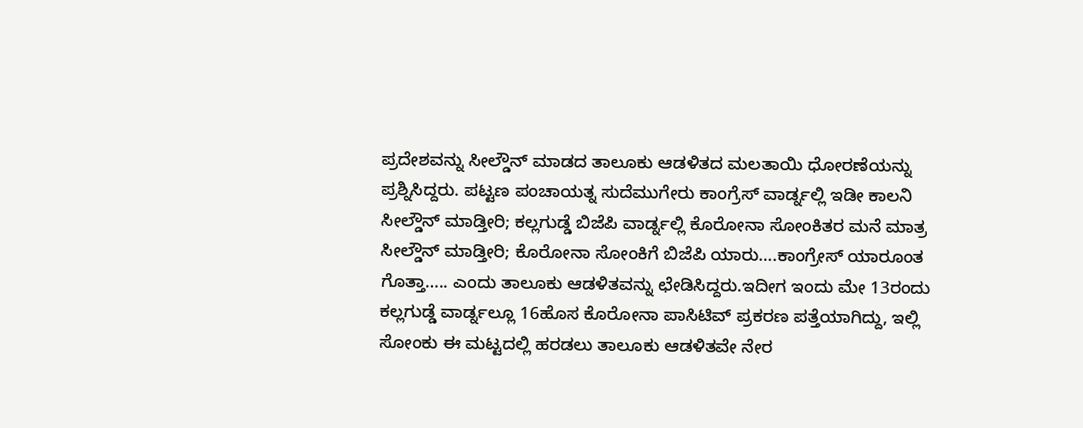ಪ್ರದೇಶವನ್ನು ಸೀಲ್ಡೌನ್ ಮಾಡದ ತಾಲೂಕು ಆಡಳಿತದ ಮಲತಾಯಿ ಧೋರಣೆಯನ್ನು ಪ್ರಶ್ನಿಸಿದ್ದರು. ಪಟ್ಟಣ ಪಂಚಾಯತ್ನ ಸುದೆಮುಗೇರು ಕಾಂಗ್ರೆಸ್ ವಾರ್ಡ್ನಲ್ಲಿ ಇಡೀ ಕಾಲನಿ ಸೀಲ್ಡೌನ್ ಮಾಡ್ತೀರಿ; ಕಲ್ಲಗುಡ್ಡೆ ಬಿಜೆಪಿ ವಾರ್ಡ್ನಲ್ಲಿ ಕೊರೋನಾ ಸೋಂಕಿತರ ಮನೆ ಮಾತ್ರ ಸೀಲ್ಡೌನ್ ಮಾಡ್ತೀರಿ; ಕೊರೋನಾ ಸೋಂಕಿಗೆ ಬಿಜೆಪಿ ಯಾರು….ಕಾಂಗ್ರೇಸ್ ಯಾರೂಂತ ಗೊತ್ತಾ….. ಎಂದು ತಾಲೂಕು ಆಡಳಿತವನ್ನು ಛೇಡಿಸಿದ್ದರು.ಇದೀಗ ಇಂದು ಮೇ 13ರಂದು ಕಲ್ಲಗುಡ್ಡೆ ವಾರ್ಡ್ನಲ್ಲೂ 16ಹೊಸ ಕೊರೋನಾ ಪಾಸಿಟಿವ್ ಪ್ರಕರಣ ಪತ್ತೆಯಾಗಿದ್ದು, ಇಲ್ಲಿ ಸೋಂಕು ಈ ಮಟ್ಟದಲ್ಲಿ ಹರಡಲು ತಾಲೂಕು ಆಡಳಿತವೇ ನೇರ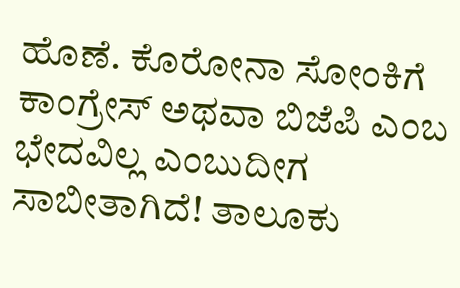ಹೊಣೆ. ಕೊರೋನಾ ಸೋಂಕಿಗೆ ಕಾಂಗ್ರೇಸ್ ಅಥವಾ ಬಿಜೆಪಿ ಎಂಬ ಭೇದವಿಲ್ಲ ಎಂಬುದೀಗ ಸಾಬೀತಾಗಿದೆ! ತಾಲೂಕು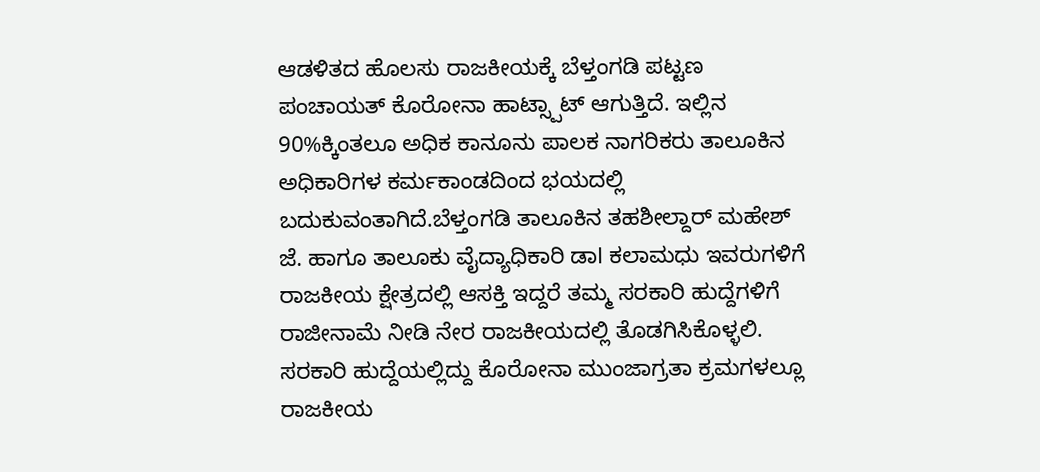ಆಡಳಿತದ ಹೊಲಸು ರಾಜಕೀಯಕ್ಕೆ ಬೆಳ್ತಂಗಡಿ ಪಟ್ಟಣ ಪಂಚಾಯತ್ ಕೊರೋನಾ ಹಾಟ್ಸ್ಪಾಟ್ ಆಗುತ್ತಿದೆ. ಇಲ್ಲಿನ 90%ಕ್ಕಿಂತಲೂ ಅಧಿಕ ಕಾನೂನು ಪಾಲಕ ನಾಗರಿಕರು ತಾಲೂಕಿನ ಅಧಿಕಾರಿಗಳ ಕರ್ಮಕಾಂಡದಿಂದ ಭಯದಲ್ಲಿ ಬದುಕುವಂತಾಗಿದೆ.ಬೆಳ್ತಂಗಡಿ ತಾಲೂಕಿನ ತಹಶೀಲ್ದಾರ್ ಮಹೇಶ್ ಜೆ. ಹಾಗೂ ತಾಲೂಕು ವೈದ್ಯಾಧಿಕಾರಿ ಡಾl ಕಲಾಮಧು ಇವರುಗಳಿಗೆ ರಾಜಕೀಯ ಕ್ಷೇತ್ರದಲ್ಲಿ ಆಸಕ್ತಿ ಇದ್ದರೆ ತಮ್ಮ ಸರಕಾರಿ ಹುದ್ದೆಗಳಿಗೆ ರಾಜೀನಾಮೆ ನೀಡಿ ನೇರ ರಾಜಕೀಯದಲ್ಲಿ ತೊಡಗಿಸಿಕೊಳ್ಳಲಿ. ಸರಕಾರಿ ಹುದ್ದೆಯಲ್ಲಿದ್ದು ಕೊರೋನಾ ಮುಂಜಾಗ್ರತಾ ಕ್ರಮಗಳಲ್ಲೂ ರಾಜಕೀಯ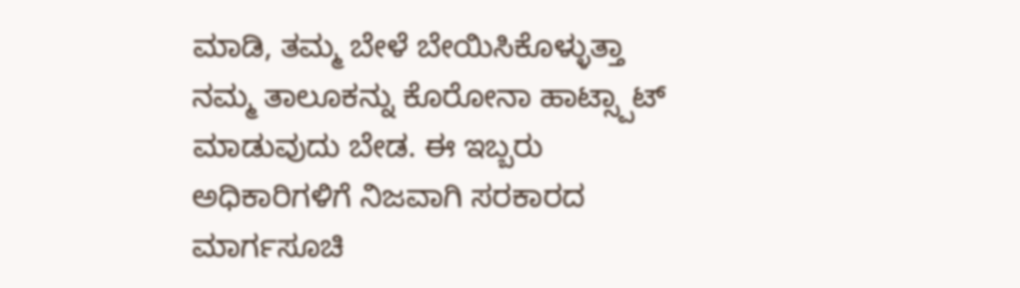ಮಾಡಿ, ತಮ್ಮ ಬೇಳೆ ಬೇಯಿಸಿಕೊಳ್ಳುತ್ತಾ ನಮ್ಮ ತಾಲೂಕನ್ನು ಕೊರೋನಾ ಹಾಟ್ಸ್ಪಾಟ್ ಮಾಡುವುದು ಬೇಡ. ಈ ಇಬ್ಬರು ಅಧಿಕಾರಿಗಳಿಗೆ ನಿಜವಾಗಿ ಸರಕಾರದ ಮಾರ್ಗಸೂಚಿ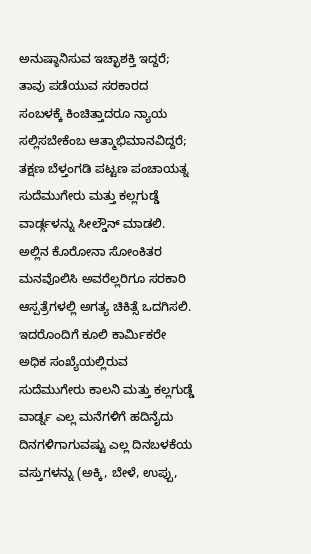ಅನುಷ್ಠಾನಿಸುವ ಇಚ್ಛಾಶಕ್ತಿ ಇದ್ದರೆ; ತಾವು ಪಡೆಯುವ ಸರಕಾರದ ಸಂಬಳಕ್ಕೆ ಕಿಂಚಿತ್ತಾದರೂ ನ್ಯಾಯ ಸಲ್ಲಿಸಬೇಕೆಂಬ ಆತ್ಮಾಭಿಮಾನವಿದ್ದರೆ; ತಕ್ಷಣ ಬೆಳ್ತಂಗಡಿ ಪಟ್ಟಣ ಪಂಚಾಯತ್ನ ಸುದೆಮುಗೇರು ಮತ್ತು ಕಲ್ಲಗುಡ್ಡೆ ವಾರ್ಡ್ಗಳನ್ನು ಸೀಲ್ಡೌನ್ ಮಾಡಲಿ. ಅಲ್ಲಿನ ಕೊರೋನಾ ಸೋಂಕಿತರ ಮನವೊಲಿಸಿ ಅವರೆಲ್ಲರಿಗೂ ಸರಕಾರಿ ಆಸ್ಪತ್ರೆಗಳಲ್ಲಿ ಅಗತ್ಯ ಚಿಕಿತ್ಸೆ ಒದಗಿಸಲಿ. ಇದರೊಂದಿಗೆ ಕೂಲಿ ಕಾರ್ಮಿಕರೇ ಅಧಿಕ ಸಂಖ್ಯೆಯಲ್ಲಿರುವ ಸುದೆಮುಗೇರು ಕಾಲನಿ ಮತ್ತು ಕಲ್ಲಗುಡ್ಡೆ ವಾರ್ಡ್ನ ಎಲ್ಲ ಮನೆಗಳಿಗೆ ಹದಿನೈದು ದಿನಗಳಿಗಾಗುವಷ್ಟು ಎಲ್ಲ ದಿನಬಳಕೆಯ ವಸ್ತುಗಳನ್ನು (ಅಕ್ಕಿ, ಬೇಳೆ, ಉಪ್ಪು,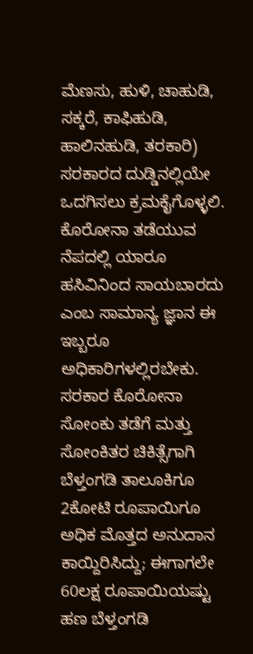ಮೆಣಸು, ಹುಳಿ, ಚಾಹುಡಿ, ಸಕ್ಕರೆ, ಕಾಫಿಹುಡಿ, ಹಾಲಿನಹುಡಿ, ತರಕಾರಿ) ಸರಕಾರದ ದುಡ್ಡಿನಲ್ಲಿಯೇ ಒದಗಿಸಲು ಕ್ರಮಕೈಗೊಳ್ಳಲಿ. ಕೊರೋನಾ ತಡೆಯುವ ನೆಪದಲ್ಲಿ ಯಾರೂ ಹಸಿವಿನಿಂದ ಸಾಯಬಾರದು ಎಂಬ ಸಾಮಾನ್ಯ ಜ್ಞಾನ ಈ ಇಬ್ಬರೂ ಅಧಿಕಾರಿಗಳಲ್ಲಿರಬೇಕು. ಸರಕಾರ ಕೊರೋನಾ ಸೋಂಕು ತಡೆಗೆ ಮತ್ತು ಸೋಂಕಿತರ ಚಿಕಿತ್ಸೆಗಾಗಿ ಬೆಳ್ತಂಗಡಿ ತಾಲೂಕಿಗೂ 2ಕೋಟಿ ರೂಪಾಯಿಗೂ ಅಧಿಕ ಮೊತ್ತದ ಅನುದಾನ ಕಾಯ್ದಿರಿಸಿದ್ದು; ಈಗಾಗಲೇ 60ಲಕ್ಷ ರೂಪಾಯಿಯಷ್ಟು ಹಣ ಬೆಳ್ತಂಗಡಿ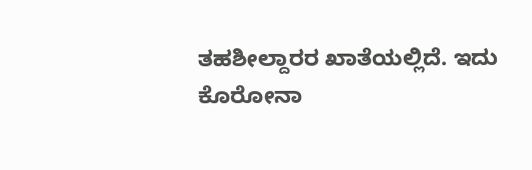ತಹಶೀಲ್ದಾರರ ಖಾತೆಯಲ್ಲಿದೆ. ಇದು ಕೊರೋನಾ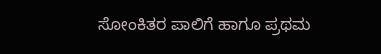ಸೋಂಕಿತರ ಪಾಲಿಗೆ ಹಾಗೂ ಪ್ರಥಮ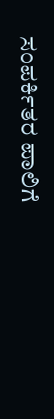ಸಂಪರ್ಕಿತರ ಪಾಲಿಗೆ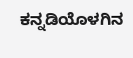ಕನ್ನಡಿಯೊಳಗಿನ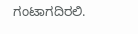ಗಂಟಾಗದಿರಲಿ.